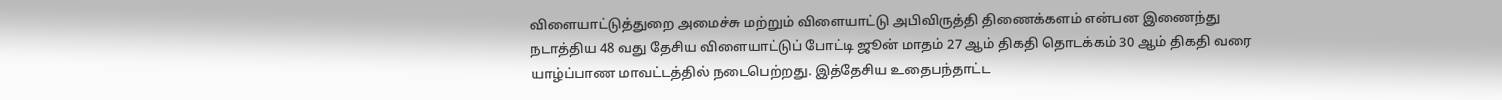விளையாட்டுத்துறை அமைச்சு மற்றும் விளையாட்டு அபிவிருத்தி திணைக்களம் என்பன இணைந்து நடாத்திய 48 வது தேசிய விளையாட்டுப் போட்டி ஜூன் மாதம் 27 ஆம் திகதி தொடக்கம் 30 ஆம் திகதி வரை யாழ்ப்பாண மாவட்டத்தில் நடைபெற்றது. இத்தேசிய உதைபந்தாட்ட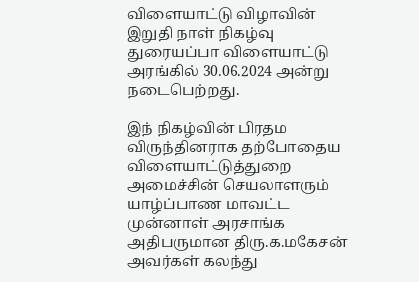விளையாட்டு விழாவின் இறுதி நாள் நிகழ்வு துரையப்பா விளையாட்டு அரங்கில் 30.06.2024 அன்று நடைபெற்றது.

இந் நிகழ்வின் பிரதம விருந்தினராக தற்போதைய விளையாட்டுத்துறை அமைச்சின் செயலாளரும் யாழ்ப்பாண மாவட்ட முன்னாள் அரசாங்க அதிபருமான திரு.க.மகேசன் அவர்கள் கலந்து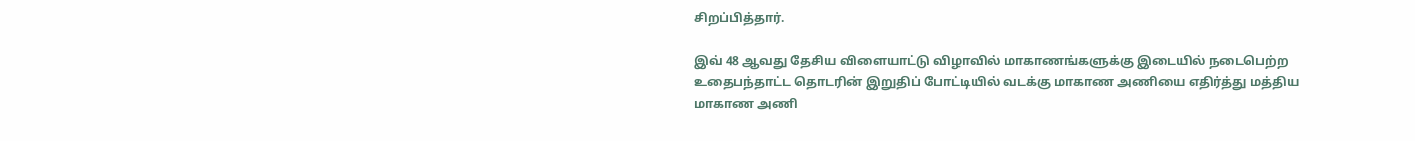சிறப்பித்தார்.

இவ் 48 ஆவது தேசிய விளையாட்டு விழாவில் மாகாணங்களுக்கு இடையில் நடைபெற்ற உதைபந்தாட்ட தொடரின் இறுதிப் போட்டியில் வடக்கு மாகாண அணியை எதிர்த்து மத்திய மாகாண அணி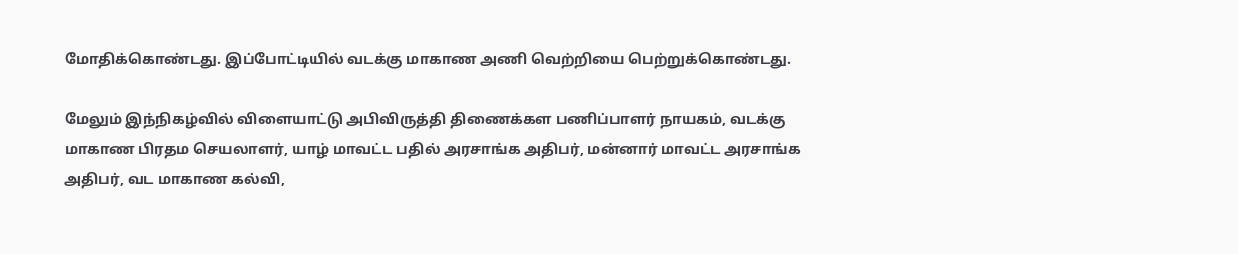மோதிக்கொண்டது. இப்போட்டியில் வடக்கு மாகாண அணி வெற்றியை பெற்றுக்கொண்டது.

மேலும் இந்நிகழ்வில் விளையாட்டு அபிவிருத்தி திணைக்கள பணிப்பாளர் நாயகம், வடக்கு மாகாண பிரதம செயலாளர், யாழ் மாவட்ட பதில் அரசாங்க அதிபர், மன்னார் மாவட்ட அரசாங்க அதிபர், வட மாகாண கல்வி,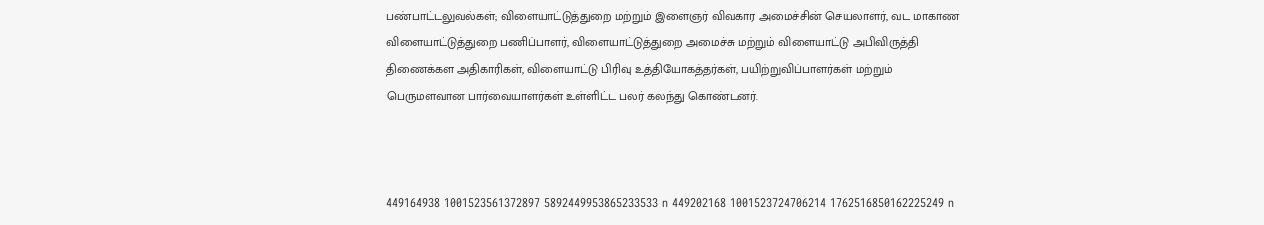பண்பாட்டலுவல்கள்; விளையாட்டுத்துறை மற்றும் இளைஞர் விவகார அமைச்சின் செயலாளர், வட மாகாண விளையாட்டுத்துறை பணிப்பாளர், விளையாட்டுத்துறை அமைச்சு மற்றும் விளையாட்டு அபிவிருத்தி திணைக்கள அதிகாரிகள், விளையாட்டு பிரிவு உத்தியோகத்தர்கள், பயிற்றுவிப்பாளர்கள் மற்றும் பெருமளவான பார்வையாளர்கள் உள்ளிட்ட பலர் கலந்து கொண்டனர்.



449164938 1001523561372897 5892449953865233533 n 449202168 1001523724706214 1762516850162225249 n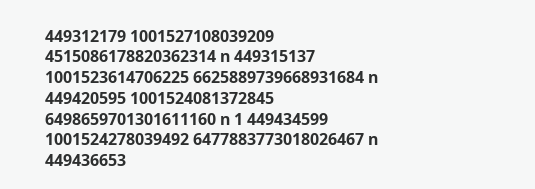449312179 1001527108039209 4515086178820362314 n 449315137 1001523614706225 6625889739668931684 n 449420595 1001524081372845 6498659701301611160 n 1 449434599 1001524278039492 6477883773018026467 n 449436653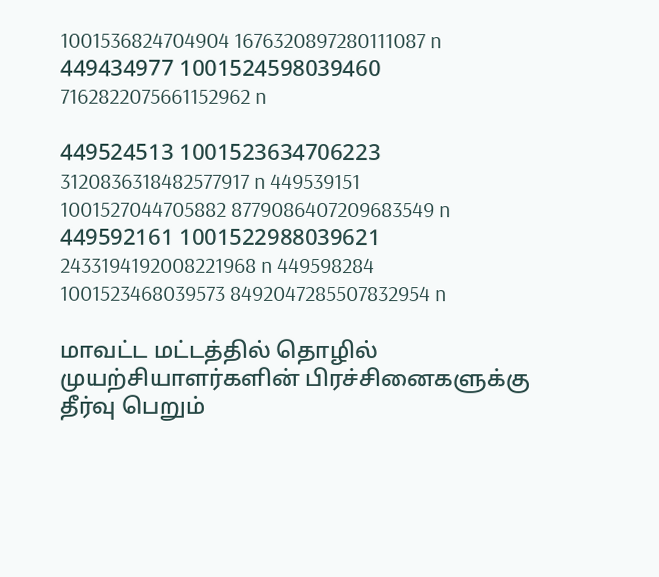1001536824704904 1676320897280111087 n 449434977 1001524598039460 7162822075661152962 n

449524513 1001523634706223 3120836318482577917 n 449539151 1001527044705882 8779086407209683549 n 449592161 1001522988039621 2433194192008221968 n 449598284 1001523468039573 8492047285507832954 n

மாவட்ட மட்டத்தில் தொழில் முயற்சியாளர்களின் பிரச்சினைகளுக்கு தீர்வு பெறும்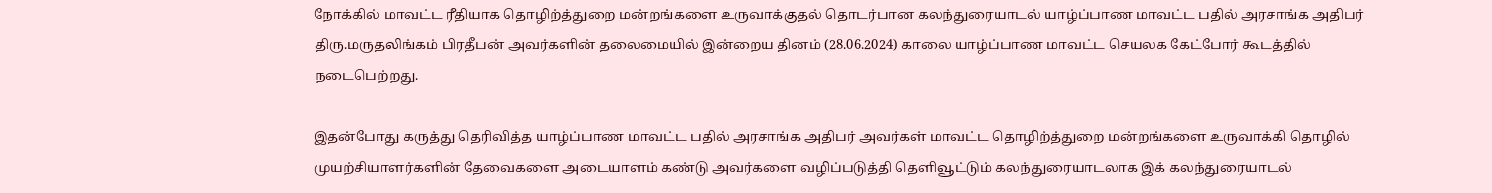நோக்கில் மாவட்ட ரீதியாக தொழிற்த்துறை மன்றங்களை உருவாக்குதல் தொடர்பான கலந்துரையாடல் யாழ்ப்பாண மாவட்ட பதில் அரசாங்க அதிபர் திரு.மருதலிங்கம் பிரதீபன் அவர்களின் தலைமையில் இன்றைய தினம் (28.06.2024) காலை யாழ்ப்பாண மாவட்ட செயலக கேட்போர் கூடத்தில் நடைபெற்றது.

இதன்போது கருத்து தெரிவித்த யாழ்ப்பாண மாவட்ட பதில் அரசாங்க அதிபர் அவர்கள் மாவட்ட தொழிற்த்துறை மன்றங்களை உருவாக்கி தொழில் முயற்சியாளர்களின் தேவைகளை அடையாளம் கண்டு அவர்களை வழிப்படுத்தி தெளிவூட்டும் கலந்துரையாடலாக இக் கலந்துரையாடல்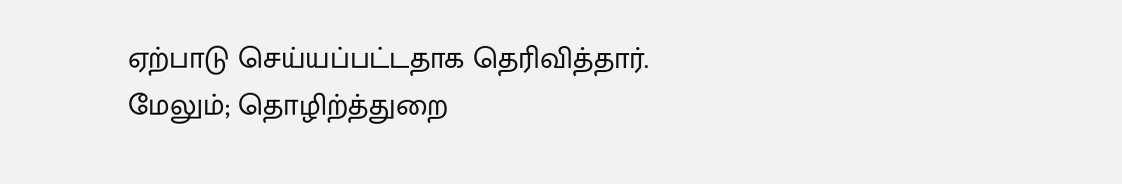ஏற்பாடு செய்யப்பட்டதாக தெரிவித்தார். மேலும்; தொழிற்த்துறை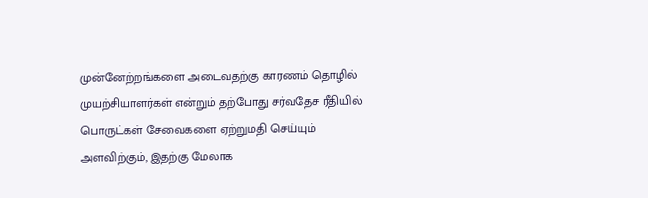முன்னேற்றங்களை அடைவதற்கு காரணம் தொழில் முயற்சியாளர்கள் என்றும் தற்போது சர்வதேச ரீதியில் பொருட்கள் சேவைகளை ஏற்றுமதி செய்யும் அளவிற்கும், இதற்கு மேலாக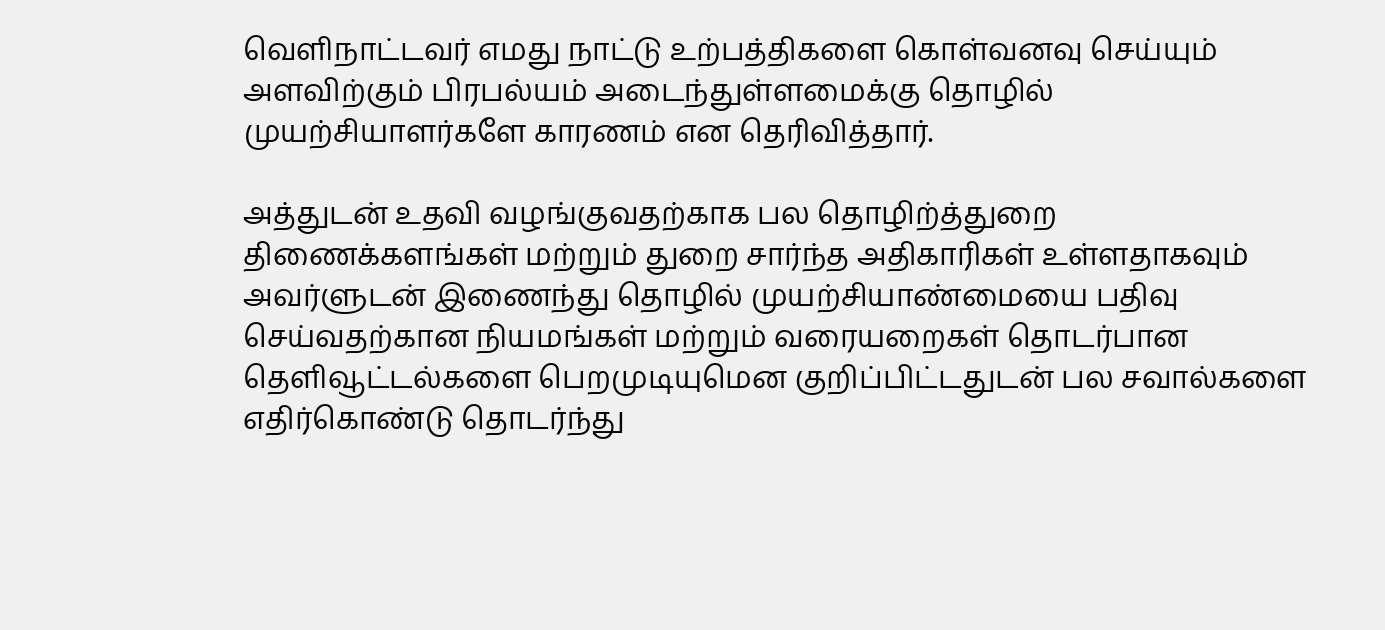வெளிநாட்டவர் எமது நாட்டு உற்பத்திகளை கொள்வனவு செய்யும் அளவிற்கும் பிரபல்யம் அடைந்துள்ளமைக்கு தொழில் முயற்சியாளர்களே காரணம் என தெரிவித்தார்.

அத்துடன் உதவி வழங்குவதற்காக பல தொழிற்த்துறை திணைக்களங்கள் மற்றும் துறை சார்ந்த அதிகாரிகள் உள்ளதாகவும் அவர்ளுடன் இணைந்து தொழில் முயற்சியாண்மையை பதிவு செய்வதற்கான நியமங்கள் மற்றும் வரையறைகள் தொடர்பான தெளிவூட்டல்களை பெறமுடியுமென குறிப்பிட்டதுடன் பல சவால்களை எதிர்கொண்டு தொடர்ந்து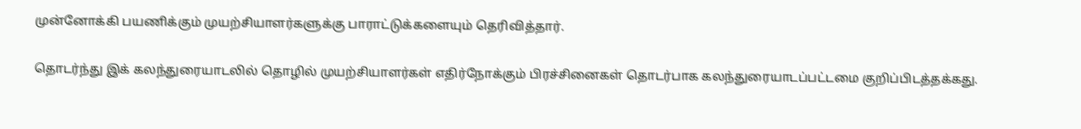முன்னோக்கி பயணிக்கும் முயற்சியாளர்களுக்கு பாராட்டுக்களையும் தெரிவித்தார்.

தொடர்ந்து இக் கலந்துரையாடலில் தொழில் முயற்சியாளர்கள் எதிர்நோக்கும் பிரச்சினைகள் தொடர்பாக கலந்துரையாடப்பட்டமை குறிப்பிடத்தக்கது.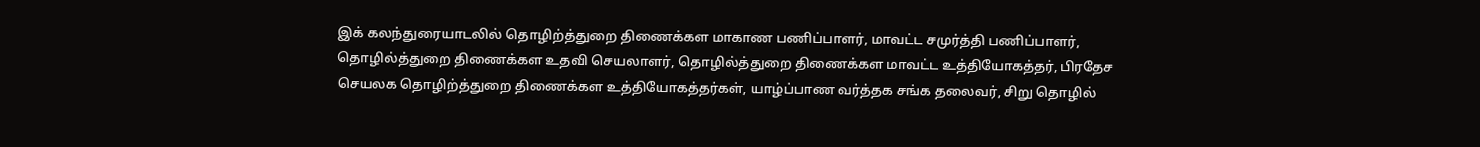இக் கலந்துரையாடலில் தொழிற்த்துறை திணைக்கள மாகாண பணிப்பாளர், மாவட்ட சமுர்த்தி பணிப்பாளர், தொழில்த்துறை திணைக்கள உதவி செயலாளர், தொழில்த்துறை திணைக்கள மாவட்ட உத்தியோகத்தர், பிரதேச செயலக தொழிற்த்துறை திணைக்கள உத்தியோகத்தர்கள், யாழ்ப்பாண வர்த்தக சங்க தலைவர், சிறு தொழில்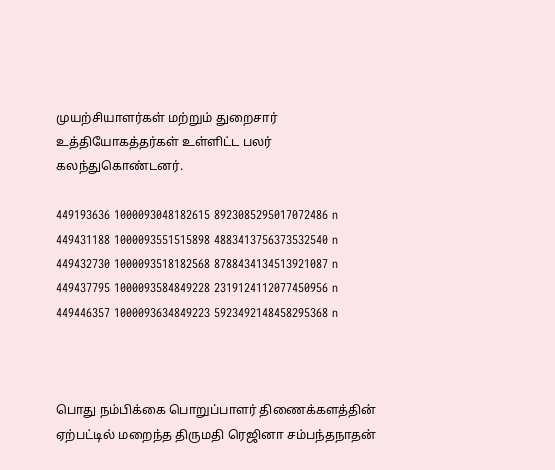முயற்சியாளர்கள் மற்றும் துறைசார் உத்தியோகத்தர்கள் உள்ளிட்ட பலர் கலந்துகொண்டனர்.

449193636 1000093048182615 8923085295017072486 n 449431188 1000093551515898 4883413756373532540 n 449432730 1000093518182568 8788434134513921087 n 449437795 1000093584849228 2319124112077450956 n 449446357 1000093634849223 5923492148458295368 n



பொது நம்பிக்கை பொறுப்பாளர் திணைக்களத்தின் ஏற்பட்டில் மறைந்த திருமதி ரெஜினா சம்பந்தநாதன்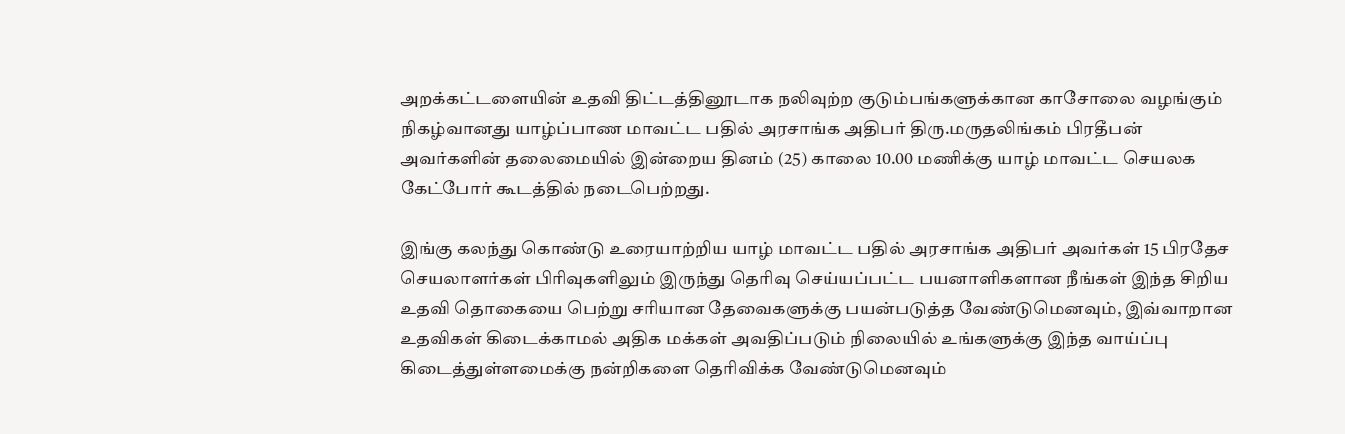அறக்கட்டளையின் உதவி திட்டத்தினூடாக நலிவுற்ற குடும்பங்களுக்கான காசோலை வழங்கும் நிகழ்வானது யாழ்ப்பாண மாவட்ட பதில் அரசாங்க அதிபர் திரு.மருதலிங்கம் பிரதீபன் அவர்களின் தலைமையில் இன்றைய தினம் (25) காலை 10.00 மணிக்கு யாழ் மாவட்ட செயலக கேட்போர் கூடத்தில் நடைபெற்றது.

இங்கு கலந்து கொண்டு உரையாற்றிய யாழ் மாவட்ட பதில் அரசாங்க அதிபர் அவர்கள் 15 பிரதேச செயலாளர்கள் பிரிவுகளிலும் இருந்து தெரிவு செய்யப்பட்ட பயனாளிகளான நீங்கள் இந்த சிறிய உதவி தொகையை பெற்று சரியான தேவைகளுக்கு பயன்படுத்த வேண்டுமெனவும், இவ்வாறான உதவிகள் கிடைக்காமல் அதிக மக்கள் அவதிப்படும் நிலையில் உங்களுக்கு இந்த வாய்ப்பு கிடைத்துள்ளமைக்கு நன்றிகளை தெரிவிக்க வேண்டுமெனவும்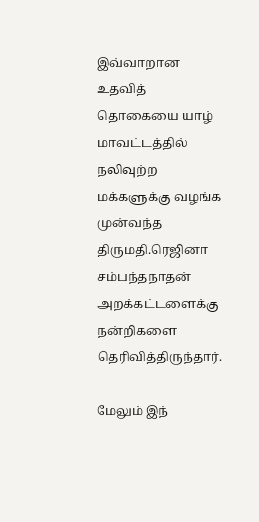இவ்வாறான உதவித் தொகையை யாழ் மாவட்டத்தில் நலிவுற்ற மக்களுக்கு வழங்க முன்வந்த திருமதி.ரெஜினா சம்பந்தநாதன் அறக்கட்டளைக்கு நன்றிகளை தெரிவித்திருந்தார்.

மேலும் இந்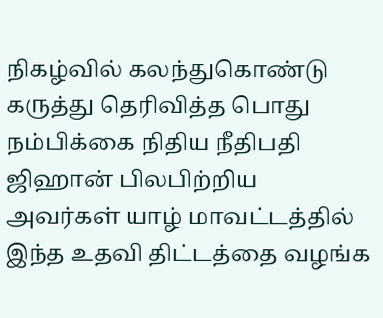நிகழ்வில் கலந்துகொண்டு கருத்து தெரிவித்த பொது நம்பிக்கை நிதிய நீதிபதி ஜிஹான் பிலபிற்றிய அவர்கள் யாழ் மாவட்டத்தில் இந்த உதவி திட்டத்தை வழங்க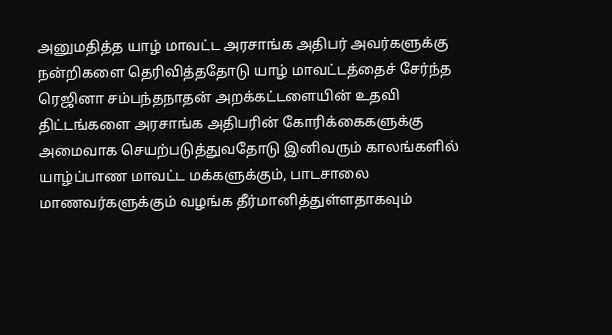அனுமதித்த யாழ் மாவட்ட அரசாங்க அதிபர் அவர்களுக்கு நன்றிகளை தெரிவித்ததோடு யாழ் மாவட்டத்தைச் சேர்ந்த ரெஜினா சம்பந்தநாதன் அறக்கட்டளையின் உதவி திட்டங்களை அரசாங்க அதிபரின் கோரிக்கைகளுக்கு அமைவாக செயற்படுத்துவதோடு இனிவரும் காலங்களில் யாழ்ப்பாண மாவட்ட மக்களுக்கும், பாடசாலை மாணவர்களுக்கும் வழங்க தீர்மானித்துள்ளதாகவும்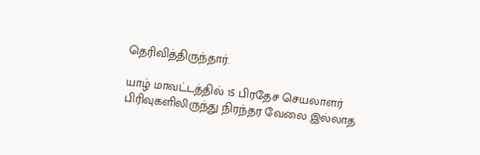தெரிவித்திருந்தார்.

யாழ் மாவட்டத்தில் 15 பிரதேச செயலாளர் பிரிவுகளிலிருந்து நிரந்தர வேலை இல்லாத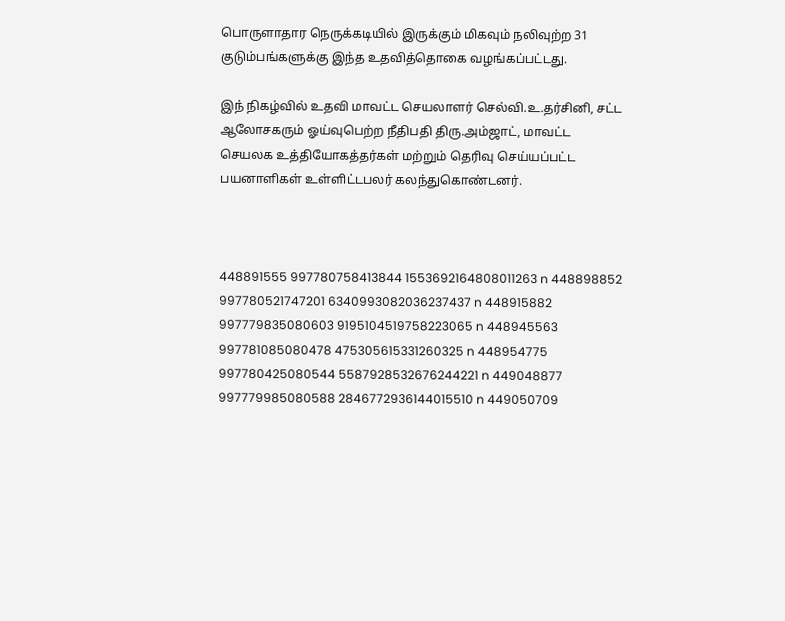பொருளாதார நெருக்கடியில் இருக்கும் மிகவும் நலிவுற்ற 31 குடும்பங்களுக்கு இந்த உதவித்தொகை வழங்கப்பட்டது.

இந் நிகழ்வில் உதவி மாவட்ட செயலாளர் செல்வி.உ.தர்சினி, சட்ட ஆலோசகரும் ஓய்வுபெற்ற நீதிபதி திரு.அம்ஜாட், மாவட்ட செயலக உத்தியோகத்தர்கள் மற்றும் தெரிவு செய்யப்பட்ட பயனாளிகள் உள்ளிட்டபலர் கலந்துகொண்டனர்.



448891555 997780758413844 1553692164808011263 n 448898852 997780521747201 6340993082036237437 n 448915882 997779835080603 9195104519758223065 n 448945563 997781085080478 475305615331260325 n 448954775 997780425080544 5587928532676244221 n 449048877 997779985080588 2846772936144015510 n 449050709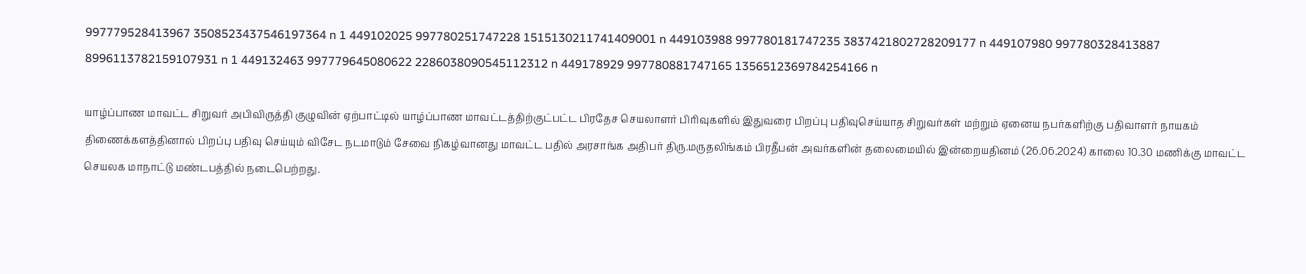997779528413967 3508523437546197364 n 1 449102025 997780251747228 1515130211741409001 n 449103988 997780181747235 3837421802728209177 n 449107980 997780328413887 8996113782159107931 n 1 449132463 997779645080622 2286038090545112312 n 449178929 997780881747165 1356512369784254166 n

யாழ்ப்பாண மாவட்ட சிறுவர் அபிவிருத்தி குழுவின் ஏற்பாட்டில் யாழ்ப்பாண மாவட்டத்திற்குட்பட்ட பிரதேச செயலாளர் பிரிவுகளில் இதுவரை பிறப்பு பதிவுசெய்யாத சிறுவர்கள் மற்றும் ஏனைய நபர்களிற்கு பதிவாளர் நாயகம் திணைக்களத்தினால் பிறப்பு பதிவு செய்யும் விசேட நடமாடும் சேவை நிகழ்வானது மாவட்ட பதில் அரசாங்க அதிபர் திரு.மருதலிங்கம் பிரதீபன் அவர்களின் தலைமையில் இன்றையதினம் (26.06.2024) காலை 10.30 மணிக்கு மாவட்ட செயலக மாநாட்டு மண்டபத்தில் நடைபெற்றது.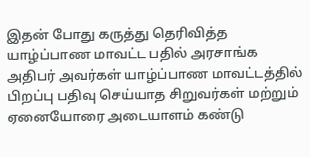இதன் போது கருத்து தெரிவித்த யாழ்ப்பாண மாவட்ட பதில் அரசாங்க அதிபர் அவர்கள் யாழ்ப்பாண மாவட்டத்தில் பிறப்பு பதிவு செய்யாத சிறுவர்கள் மற்றும் ஏனையோரை அடையாளம் கண்டு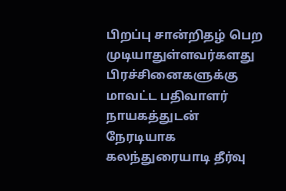பிறப்பு சான்றிதழ் பெற முடியாதுள்ளவர்களது பிரச்சினைகளுக்கு மாவட்ட பதிவாளர் நாயகத்துடன் நேரடியாக கலந்துரையாடி தீர்வு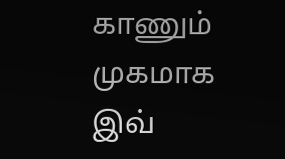காணும் முகமாக இவ்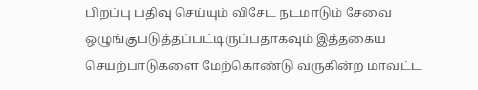பிறப்பு பதிவு செய்யும் விசேட நடமாடும் சேவை ஒழுங்குபடுத்தப்பட்டிருப்பதாகவும் இத்தகைய செயற்பாடுகளை மேற்கொண்டு வருகின்ற மாவட்ட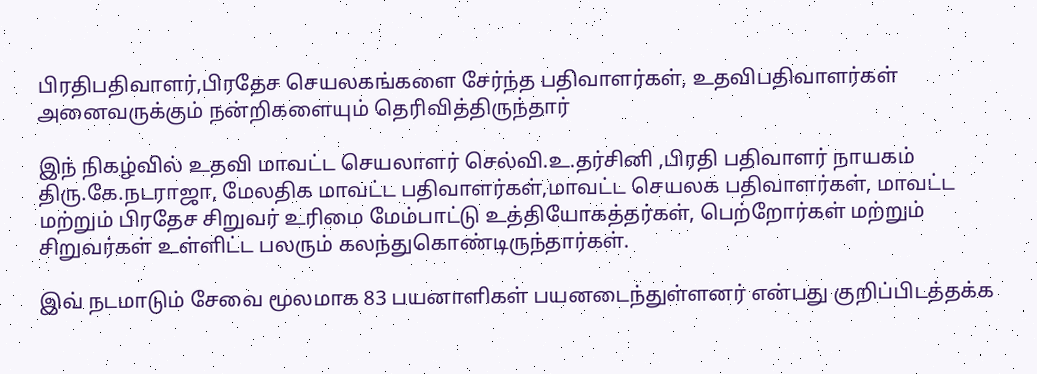பிரதிபதிவாளர்,பிரதேச செயலகங்களை சேர்ந்த பதிவாளர்கள், உதவிபதிவாளர்கள் அனைவருக்கும் நன்றிகளையும் தெரிவித்திருந்தார்

இந் நிகழ்வில் உதவி மாவட்ட செயலாளர் செல்வி.உ.தர்சினி ,பிரதி பதிவாளர் நாயகம் திரு.கே.நடராஜா, மேலதிக மாவட்ட பதிவாளர்கள்,மாவட்ட செயலக பதிவாளர்கள், மாவட்ட மற்றும் பிரதேச சிறுவர் உரிமை மேம்பாட்டு உத்தியோகத்தர்கள், பெற்றோர்கள் மற்றும் சிறுவர்கள் உள்ளிட்ட பலரும் கலந்துகொண்டிருந்தார்கள்.

இவ் நடமாடும் சேவை மூலமாக 83 பயனாளிகள் பயனடைந்துள்ளனர் என்பது குறிப்பிடத்தக்க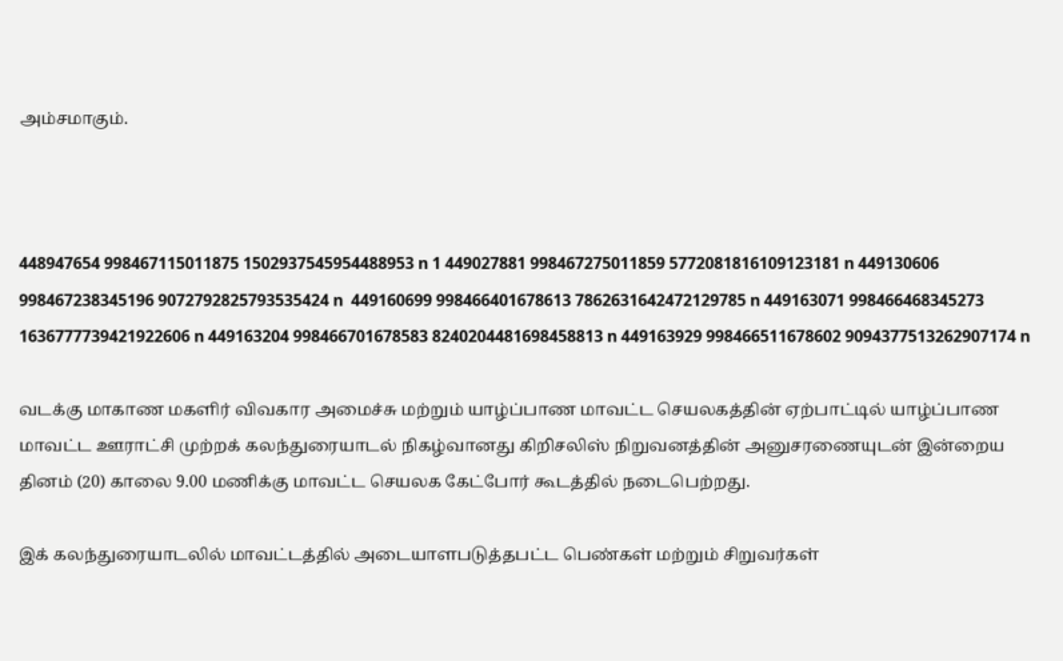அம்சமாகும்.



448947654 998467115011875 1502937545954488953 n 1 449027881 998467275011859 5772081816109123181 n 449130606 998467238345196 9072792825793535424 n  449160699 998466401678613 7862631642472129785 n 449163071 998466468345273 1636777739421922606 n 449163204 998466701678583 8240204481698458813 n 449163929 998466511678602 9094377513262907174 n

வடக்கு மாகாண மகளிர் விவகார அமைச்சு மற்றும் யாழ்ப்பாண மாவட்ட செயலகத்தின் ஏற்பாட்டில் யாழ்ப்பாண மாவட்ட ஊராட்சி முற்றக் கலந்துரையாடல் நிகழ்வானது கிறிசலிஸ் நிறுவனத்தின் அனுசரணையுடன் இன்றைய தினம் (20) காலை 9.00 மணிக்கு மாவட்ட செயலக கேட்போர் கூடத்தில் நடைபெற்றது.

இக் கலந்துரையாடலில் மாவட்டத்தில் அடையாளபடுத்தபட்ட பெண்கள் மற்றும் சிறுவர்கள்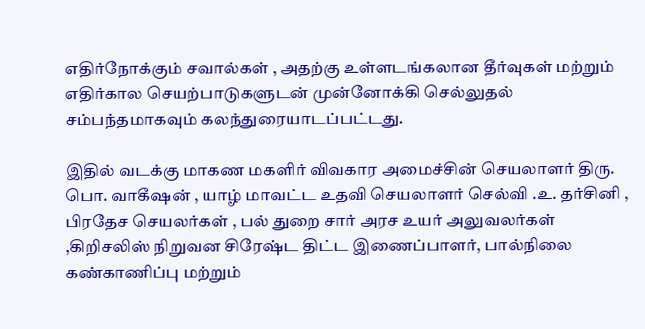எதிர்நோக்கும் சவால்கள் , அதற்கு உள்ளடங்கலான தீர்வுகள் மற்றும் எதிர்கால செயற்பாடுகளுடன் முன்னோக்கி செல்லுதல் சம்பந்தமாகவும் கலந்துரையாடப்பட்டது.

இதில் வடக்கு மாகண மகளிர் விவகார அமைச்சின் செயலாளர் திரு. பொ. வாகீஷன் , யாழ் மாவட்ட உதவி செயலாளர் செல்வி .உ. தர்சினி , பிரதேச செயலர்கள் , பல் துறை சார் அரச உயர் அலுவலர்கள் ,கிறிசலிஸ் நிறுவன சிரேஷ்ட திட்ட இணைப்பாளர், பால்நிலை கண்காணிப்பு மற்றும்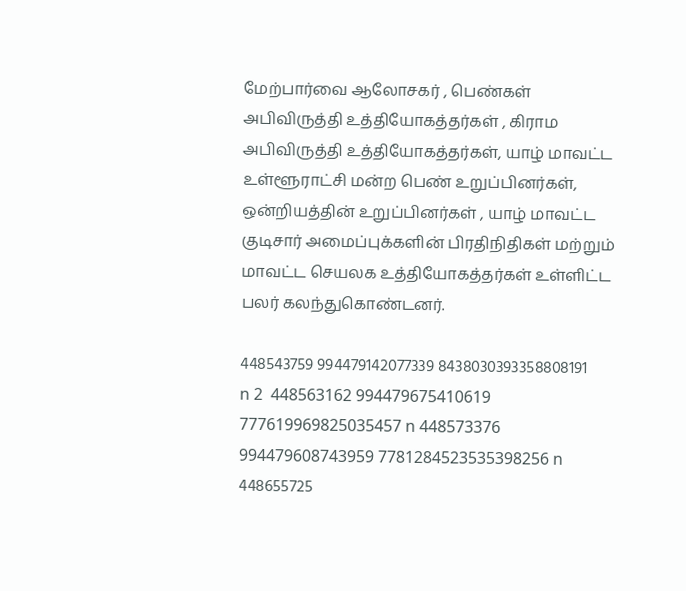மேற்பார்வை ஆலோசகர் , பெண்கள் அபிவிருத்தி உத்தியோகத்தர்கள் , கிராம அபிவிருத்தி உத்தியோகத்தர்கள், யாழ் மாவட்ட உள்ளூராட்சி மன்ற பெண் உறுப்பினர்கள், ஒன்றியத்தின் உறுப்பினர்கள் , யாழ் மாவட்ட குடிசார் அமைப்புக்களின் பிரதிநிதிகள் மற்றும் மாவட்ட செயலக உத்தியோகத்தர்கள் உள்ளிட்ட பலர் கலந்துகொண்டனர்.

448543759 994479142077339 8438030393358808191 n 2  448563162 994479675410619 777619969825035457 n 448573376 994479608743959 7781284523535398256 n 448655725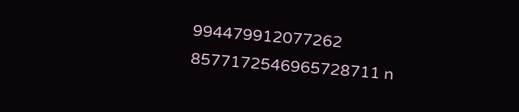994479912077262 8577172546965728711 n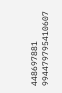448697881 994479795410607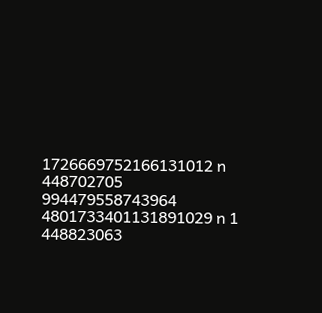1726669752166131012 n 448702705 994479558743964 4801733401131891029 n 1 448823063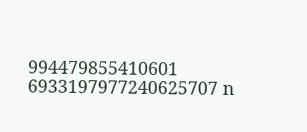994479855410601 6933197977240625707 n